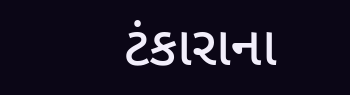ટંકારાના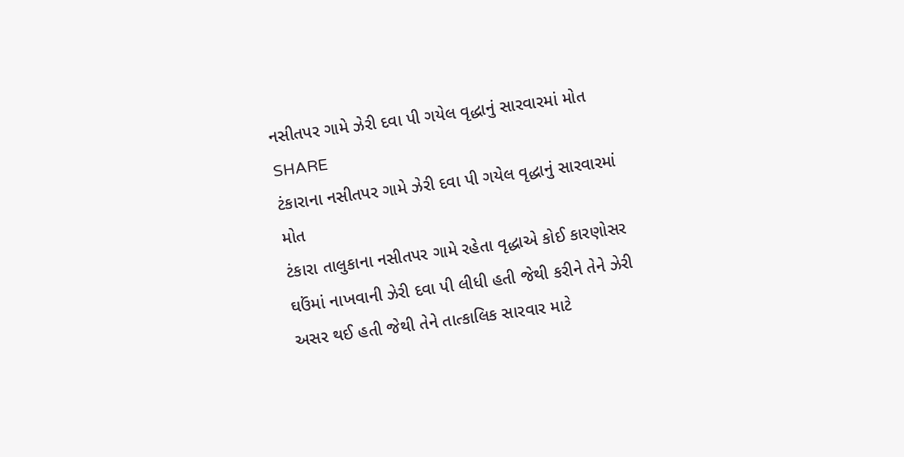નસીતપર ગામે ઝેરી દવા પી ગયેલ વૃદ્ધાનું સારવારમાં મોત
SHARE
ટંકારાના નસીતપર ગામે ઝેરી દવા પી ગયેલ વૃદ્ધાનું સારવારમાં મોત
ટંકારા તાલુકાના નસીતપર ગામે રહેતા વૃદ્ધાએ કોઈ કારણોસર ઘઉંમાં નાખવાની ઝેરી દવા પી લીધી હતી જેથી કરીને તેને ઝેરી અસર થઈ હતી જેથી તેને તાત્કાલિક સારવાર માટે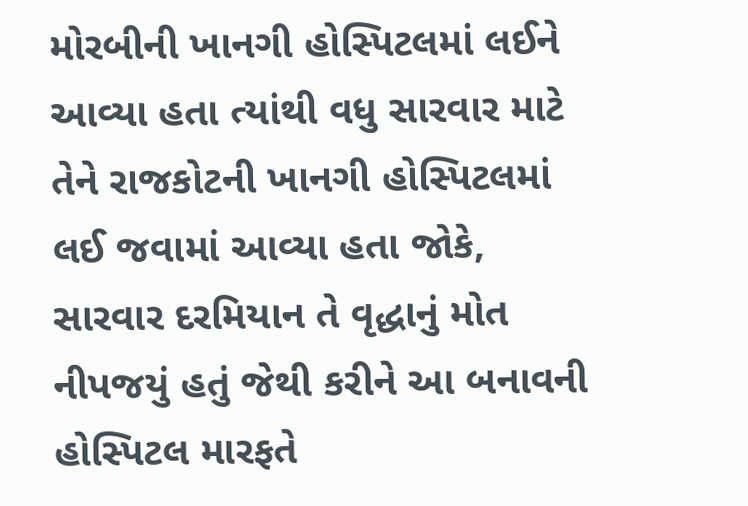મોરબીની ખાનગી હોસ્પિટલમાં લઈને આવ્યા હતા ત્યાંથી વધુ સારવાર માટે તેને રાજકોટની ખાનગી હોસ્પિટલમાં લઈ જવામાં આવ્યા હતા જોકે, સારવાર દરમિયાન તે વૃદ્ધાનું મોત નીપજયું હતું જેથી કરીને આ બનાવની હોસ્પિટલ મારફતે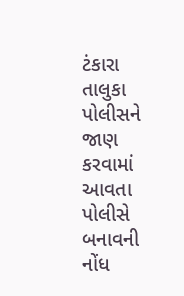ટંકારા તાલુકા પોલીસને જાણ કરવામાં આવતા પોલીસે બનાવની નોંધ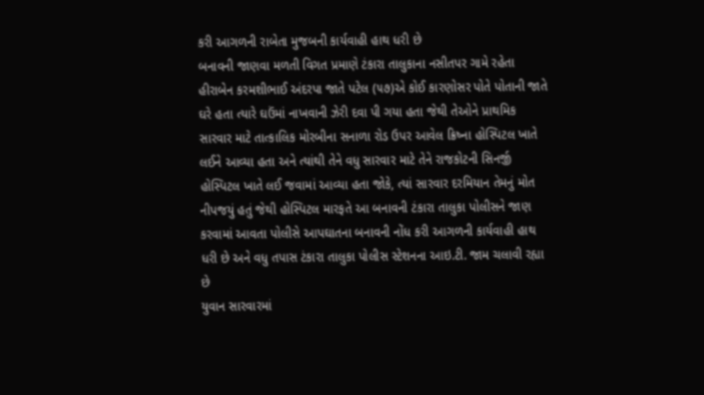કરી આગળની રાબેતા મુજબની કાર્યવાહી હાથ ધરી છે
બનાવની જાણવા મળતી વિગત પ્રમાણે ટંકારા તાલુકાના નસીતપર ગામે રહેતા હીરાબેન કરમશીભાઈ અંદરપા જાતે પટેલ (૫૭)એ કોઈ કારણોસર પોતે પોતાની જાતે ઘરે હતા ત્યારે ઘઉંમાં નાખવાની ઝેરી દવા પી ગયા હતા જેથી તેઓને પ્રાથમિક સારવાર માટે તાત્કાલિક મોરબીના સનાળા રોડ ઉપર આવેલ ક્રિષ્ના હોસ્પિટલ ખાતે લઈને આવ્યા હતા અને ત્યાંથી તેને વધુ સારવાર માટે તેને રાજકોટની સિનર્જી હોસ્પિટલ ખાતે લઈ જવામાં આવ્યા હતા જોકે, ત્યાં સારવાર દરમિયાન તેમનું મોત નીપજયું હતું જેથી હોસ્પિટલ મારફતે આ બનાવની ટંકારા તાલુકા પોલીસને જાણ કરવામાં આવતા પોલીસે આપઘાતના બનાવની નોંધ કરી આગળની કાર્યવાહી હાથ ધરી છે અને વધુ તપાસ ટંકારા તાલુકા પોલીસ સ્ટેશનના આઇ.ટી. જામ ચલાવી રહ્યા છે
યુવાન સારવારમાં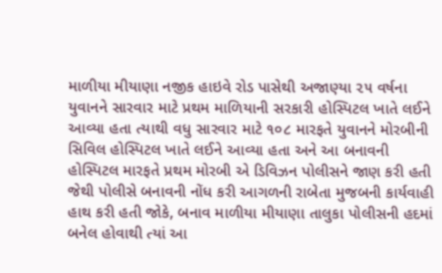માળીયા મીયાણા નજીક હાઇવે રોડ પાસેથી અજાણ્યા ૨૫ વર્ષના યુવાનને સારવાર માટે પ્રથમ માળિયાની સરકારી હોસ્પિટલ ખાતે લઈને આવ્યા હતા ત્યાથી વધુ સારવાર માટે ૧૦૮ મારફતે યુવાનને મોરબીની સિવિલ હોસ્પિટલ ખાતે લઈને આવ્યા હતા અને આ બનાવની હોસ્પિટલ મારફતે પ્રથમ મોરબી એ ડિવિઝન પોલીસને જાણ કરી હતી જેથી પોલીસે બનાવની નોંધ કરી આગળની રાબેતા મુજબની કાર્યવાહી હાથ કરી હતી જોકે, બનાવ માળીયા મીયાણા તાલુકા પોલીસની હદમાં બનેલ હોવાથી ત્યાં આ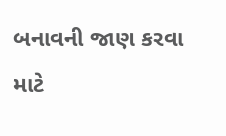બનાવની જાણ કરવા માટે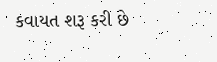કવાયત શરૂ કરી છે